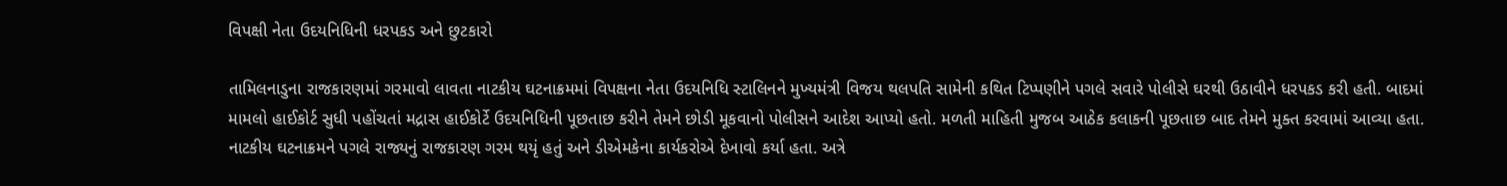વિપક્ષી નેતા ઉદયનિધિની ધરપકડ અને છુટકારો

તામિલનાડુના રાજકારણમાં ગરમાવો લાવતા નાટકીય ઘટનાક્રમમાં વિપક્ષના નેતા ઉદયનિધિ સ્ટાલિનને મુખ્યમંત્રી વિજય થલપતિ સામેની કથિત ટિપ્પણીને પગલે સવારે પોલીસે ઘરથી ઉઠાવીને ધરપકડ કરી હતી. બાદમાં મામલો હાઈકોર્ટ સુધી પહોંચતાં મદ્રાસ હાઈકોર્ટે ઉદયનિધિની પૂછતાછ કરીને તેમને છોડી મૂકવાનો પોલીસને આદેશ આપ્યો હતો. મળતી માહિતી મુજબ આઠેક કલાકની પૂછતાછ બાદ તેમને મુક્ત કરવામાં આવ્યા હતા. નાટકીય ઘટનાક્રમને પગલે રાજ્યનું રાજકારણ ગરમ થયૃં હતું અને ડીએમકેના કાર્યકરોએ દેખાવો કર્યા હતા. અત્રે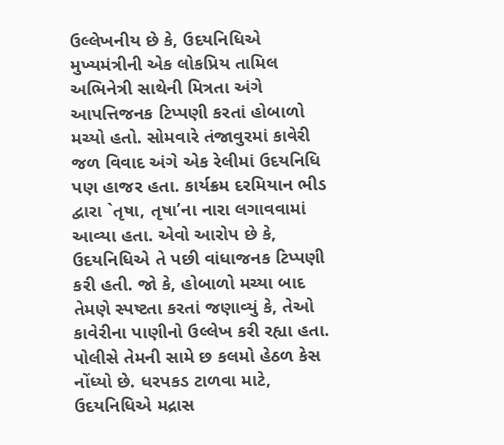ઉલ્લેખનીય છે કે, ઉદયનિધિએ મુખ્યમંત્રીની એક લોકપ્રિય તામિલ અભિનેત્રી સાથેની મિત્રતા અંગે આપત્તિજનક ટિપ્પણી કરતાં હોબાળો મચ્યો હતો. સોમવારે તંજાવુરમાં કાવેરી જળ વિવાદ અંગે એક રેલીમાં ઉદયનિધિ પણ હાજર હતા. કાર્યક્રમ દરમિયાન ભીડ દ્વારા `તૃષા, તૃષા’ના નારા લગાવવામાં આવ્યા હતા. એવો આરોપ છે કે, ઉદયનિધિએ તે પછી વાંધાજનક ટિપ્પણી કરી હતી. જો કે, હોબાળો મચ્યા બાદ તેમણે સ્પષ્ટતા કરતાં જણાવ્યું કે, તેઓ કાવેરીના પાણીનો ઉલ્લેખ કરી રહ્યા હતા. પોલીસે તેમની સામે છ કલમો હેઠળ કેસ નોંધ્યો છે. ધરપકડ ટાળવા માટે, ઉદયનિધિએ મદ્રાસ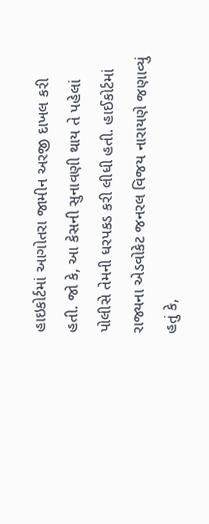હાઇકોર્ટમાં આગોતરા જામીન અરજી દાખલ કરી હતી. જો કે, આ કેસની સુનાવણી થાય તે પહેલાં પોલીસે તેમની ધરપકડ કરી લીધી હતી. હાઈકોર્ટમાં રાજ્યના એડવોકેટ જનરલ વિજય નારાયણે જણાવ્યું હતું કે,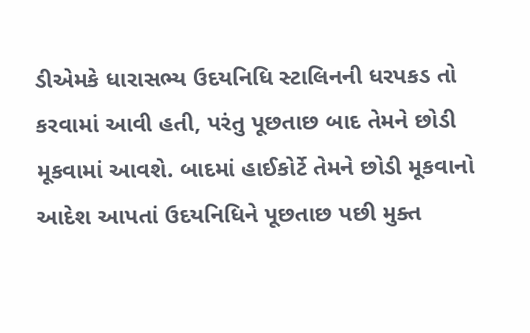ડીએમકે ધારાસભ્ય ઉદયનિધિ સ્ટાલિનની ધરપકડ તો કરવામાં આવી હતી, પરંતુ પૂછતાછ બાદ તેમને છોડી મૂકવામાં આવશે. બાદમાં હાઈકોર્ટે તેમને છોડી મૂકવાનો આદેશ આપતાં ઉદયનિધિને પૂછતાછ પછી મુક્ત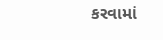કરવામાં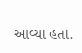આવ્યા હતા.